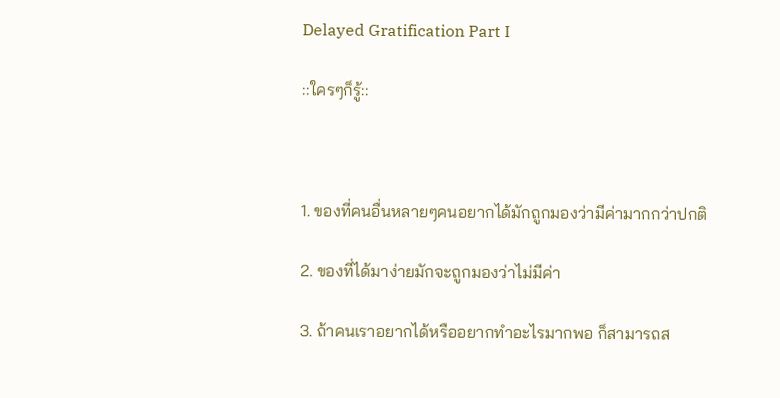Delayed Gratification Part I

::ใครๆก็รู้::



1. ของที่คนอื่นหลายๆคนอยากได้มักถูกมองว่ามีค่ามากกว่าปกติ

2. ของที่ได้มาง่ายมักจะถูกมองว่าไม่มีค่า

3. ถ้าคนเราอยากได้หรืออยากทำอะไรมากพอ ก็สามารถส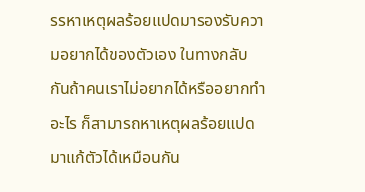รรหาเหตุผลร้อยแปดมารองรับความอยากได้ของตัวเอง ในทางกลับกันถ้าคนเราไม่อยากได้หรืออยากทำอะไร ก็สามารถหาเหตุผลร้อยแปดมาแก้ตัวได้เหมือนกัน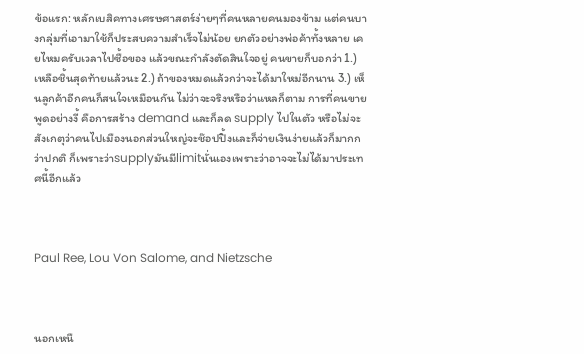ข้อแรก: หลักเบสิคทางเศรษศาสตร์ง่ายๆที่คนหลายคนมองข้าม แต่คนบางกลุ่มที่เอามาใช้ก็ประสบความสำเร็จไม่น้อย ยกตัวอย่างพ่อค้าทั้งหลาย เคยไหมครับเวลาไปซื้อของ แล้วขณะกำลังตัดสินใจอยู่ คนขายก็บอกว่า 1.) เหลือชิ้นสุดท้ายแล้วนะ 2.) ถ้าของหมดแล้วกว่าจะได้มาใหม่อีกนาน 3.) เห็นลูกค้าอีกคนก็สนใจเหมือนกัน ไม่ว่าจะจริงหรือว่าแหลก็ตาม การที่คนขายพูดอย่างงี้ คือการสร้าง demand และก็ลด supply ไปในตัว หรือไม่จะสังเกตุว่าคนไปเมืองนอกส่วนใหญ่จะช๊อปปิ้งและก็จ่ายเงินง่ายแล้วก็มากกว่าปกติ ก็เพราะว่าsupplyมันมีlimitนั่นเองเพราะว่าอาจจะไม่ได้มาประเทศนี้อีกแล้ว



Paul Ree, Lou Von Salome, and Nietzsche



นอกเหนื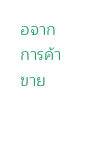อจากการค้าขาย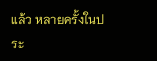แล้ว หลายครั้งในประ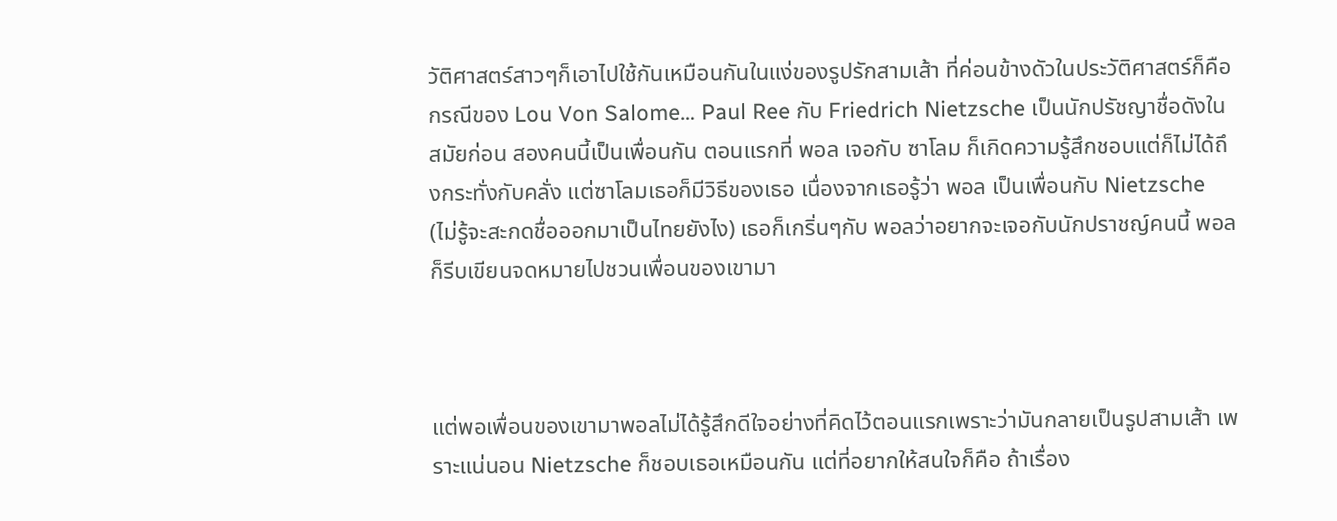วัติศาสตร์สาวๆก็เอาไปใช้กันเหมือนกันในแง่ของรูปรักสามเส้า ที่ค่อนข้างดัวในประวัติศาสตร์ก็คือกรณีของ Lou Von Salome… Paul Ree กับ Friedrich Nietzsche เป็นนักปรัชญาชื่อดังในสมัยก่อน สองคนนี้เป็นเพื่อนกัน ตอนแรกที่ พอล เจอกับ ซาโลม ก็เกิดความรู้สึกชอบแต่ก็ไม่ได้ถึงกระทั่งกับคลั่ง แต่ซาโลมเธอก็มีวิธีของเธอ เนื่องจากเธอรู้ว่า พอล เป็นเพื่อนกับ Nietzsche (ไม่รู้จะสะกดชื่อออกมาเป็นไทยยังไง) เธอก็เกริ่นๆกับ พอลว่าอยากจะเจอกับนักปราชญ์คนนี้ พอลก็รีบเขียนจดหมายไปชวนเพื่อนของเขามา



แต่พอเพื่อนของเขามาพอลไม่ได้รู้สึกดีใจอย่างที่คิดไว้ตอนแรกเพราะว่ามันกลายเป็นรูปสามเส้า เพราะแน่นอน Nietzsche ก็ชอบเธอเหมือนกัน แต่ที่อยากให้สนใจก็คือ ถ้าเรื่อง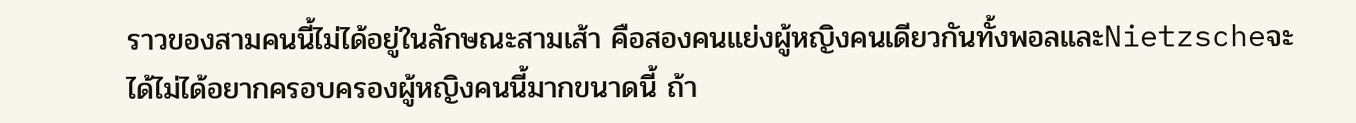ราวของสามคนนี้ไม่ได้อยู่ในลักษณะสามเส้า คือสองคนแย่งผู้หญิงคนเดียวกันทั้งพอลและNietzscheจะได้ไม่ได้อยากครอบครองผู้หญิงคนนี้มากขนาดนี้ ถ้า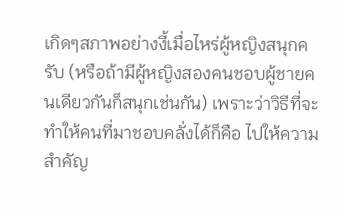เกิดๆสภาพอย่างงี้เมื่อไหร่ผู้หญิงสนุกครับ (หรือถ้ามีผู้หญิงสองคนชอบผู้ชายคนเดียวกันก็สนุกเช่นกัน) เพราะว่าวิธีที่จะทำให้คนที่มาชอบคลั่งได้ก็คือ ไปให้ความสำคัญ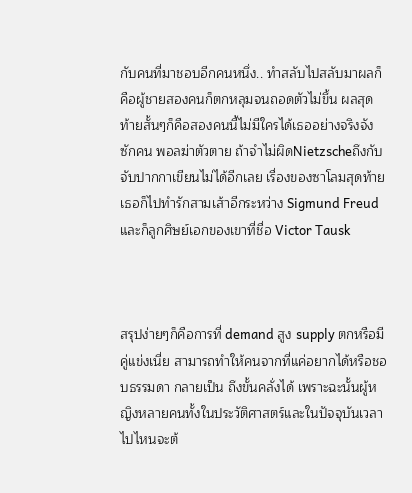กับคนที่มาชอบอีกคนหนึ่ง.. ทำสลับไปสลับมาผลก็คือผู้ชายสองคนก็ตกหลุมจนถอดตัวไม่ขึ้น ผลสุดท้ายสั้นๆก็คือสองคนนี้ไม่มีใครได้เธออย่างจริงจังซักคน พอลฆ่าตัวตาย ถ้าจำไม่ผิดNietzscheถึงกับจับปากกาเขียนไม่ได้อีกเลย เรื่องของซาโลมสุดท้ายเธอก็ไปทำรักสามเส้าอีกระหว่าง Sigmund Freud และก็ลูกศิษย์เอกของเขาที่ชื่อ Victor Tausk



สรุปง่ายๆก็คือการที่ demand สูง supply ตกหรือมีคู่แข่งเนี่ย สามารถทำให้คนจากที่แค่อยากได้หรือชอบธรรมดา กลายเป็น ถึงขั้นคลั่งได้ เพราะฉะนั้นผู้หญิงหลายคนทั้งในประวัติศาสตร์และในปัจจุบันเวลาไปไหนจะต้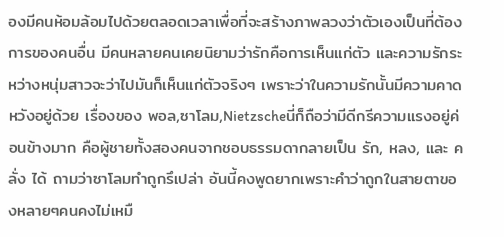องมีคนห้อมล้อมไปด้วยตลอดเวลาเพื่อที่จะสร้างภาพลวงว่าตัวเองเป็นที่ต้องการของคนอื่น มีคนหลายคนเคยนิยามว่ารักคือการเห็นแก่ตัว และความรักระหว่างหนุ่มสาวจะว่าไปมันก็เห็นแก่ตัวจริงๆ เพราะว่าในความรักนั้นมีความคาดหวังอยู่ด้วย เรื่องของ พอล,ซาโลม,Nietzscheนี่ก็ถือว่ามีดีกรีความแรงอยู่ค่อนข้างมาก คือผู้ชายทั้งสองคนจากชอบธรรมดากลายเป็น รัก, หลง, และ คลั่ง ได้ ถามว่าซาโลมทำถูกรึเปล่า อันนี้คงพูดยากเพราะคำว่าถูกในสายตาของหลายๆคนคงไม่เหมื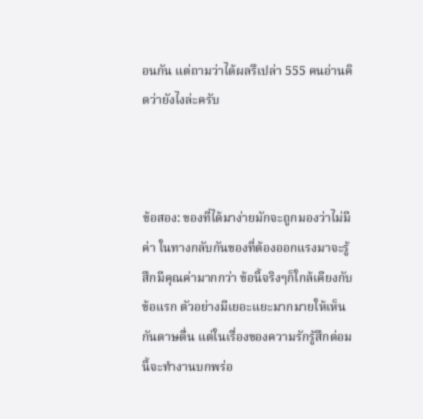อนกัน แต่ถามว่าได้ผลรึเปล่า 555 คนอ่านคิดว่ายังไงล่ะครับ



ข้อสอง: ของที่ได้มาง่ายมักจะถูกมองว่าไม่มีค่า ในทางกลับกันของที่ต้องออกแรงมาจะรู้สึกมีคุณค่ามากกว่า ข้อนี้จริงๆก็ใกล้เคียงกับข้อแรก ตัวอย่างมีเยอะแยะมากมายให้เห็นกันดาษดื่น แต่ในเรื่องของความรักรู้สึกต่อมนี้จะทำงานบกพร่อ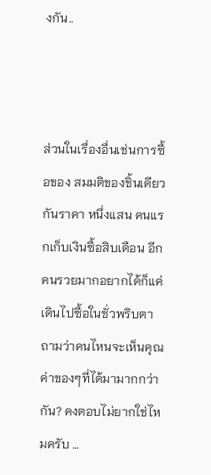งกัน..



ส่วนในเรื่องอื่นเช่นการซื้อของ สมมติของชิ้นเดียวกันราคา หนึ่งแสน คนแรกเก็บเงินซื้อสิบเดือน อีกคนรวยมากอยากได้ก็แค่เดินไปซื้อในชั่วพริบตา ถามว่าคนไหนจะเห็นคุณค่าของๆที่ได้มามากกว่ากัน? คงตอบไม่ยากใช่ไหมครับ …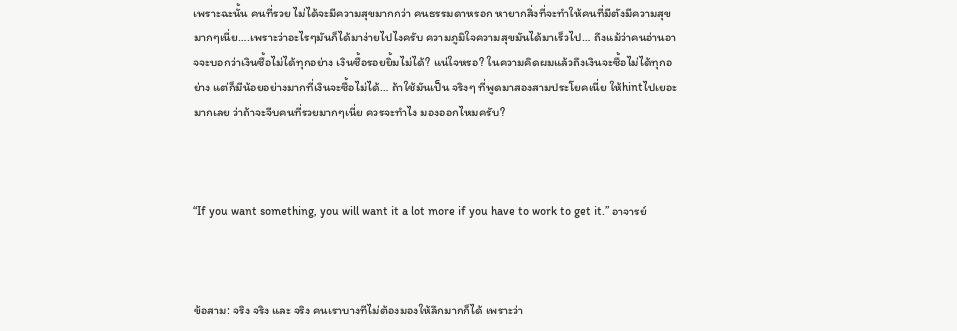เพราะฉะนั้น คนที่รวย ไม่ได้จะมีความสุขมากกว่า คนธรรมดาหรอก หายากสิ่งที่จะทำให้คนที่มีตังมีความสุขมากๆเนี่ย….เพราะว่าอะไรๆมันก็ได้มาง่ายไปไงครับ ความภูมิใจความสุขมันได้มาเร็วไป… ถึงแม้ว่าคนอ่านอาจจะบอกว่าเงินซื้อไม่ได้ทุกอย่าง เงินซื้อรอยยิ้มไม่ได้? แน่ใจหรอ? ในความคิดผมแล้วถึงเงินจะซื้อไม่ได้ทุกอย่าง แต่ก็มีน้อยอย่างมากที่เงินจะซื้อไม่ได้… ถ้าใช้มันเป็น จริงๆ ที่พูดมาสองสามประโยคเนี่ย ให้hintไปเยอะมากเลย ว่าถ้าจะจีบคนที่รวยมากๆเนี่ย ควรจะทำไง มองออกไหมครับ?



“If you want something, you will want it a lot more if you have to work to get it.” อาจารย์



ข้อสาม: จริง จริง และ จริง คนเราบางทีไม่ต้องมองให้ลึกมากก็ได้ เพราะว่า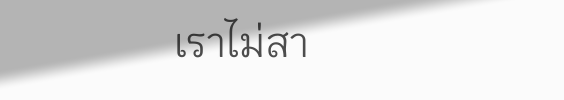เราไม่สา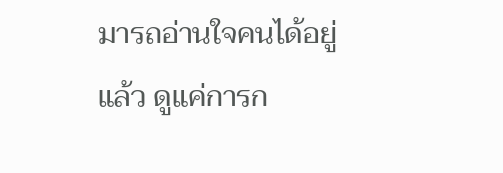มารถอ่านใจคนได้อยู่แล้ว ดูแค่การก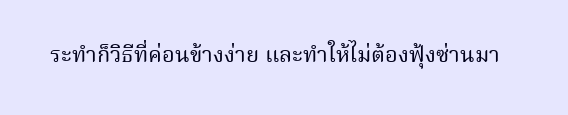ระทำก็วิธีที่ค่อนข้างง่าย และทำให้ไม่ต้องฟุ้งซ่านมา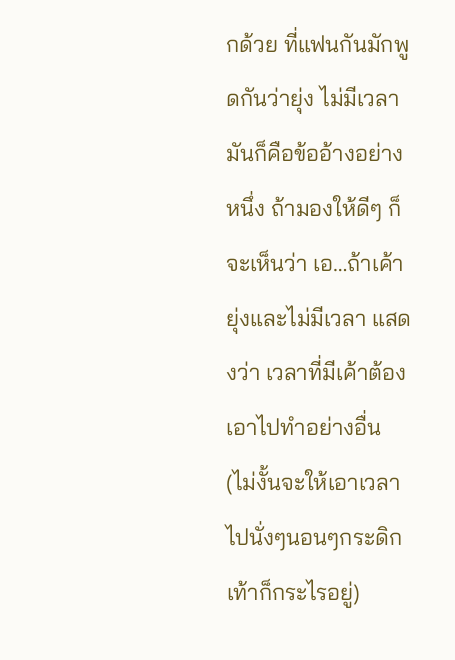กด้วย ที่แฟนกันมักพูดกันว่ายุ่ง ไม่มีเวลา มันก็คือข้ออ้างอย่างหนึ่ง ถ้ามองให้ดีๆ ก็จะเห็นว่า เอ…ถ้าเค้ายุ่งและไม่มีเวลา แสดงว่า เวลาที่มีเค้าต้องเอาไปทำอย่างอื่น (ไม่งั้นจะให้เอาเวลาไปนั่งๆนอนๆกระดิกเท้าก็กระไรอยู่)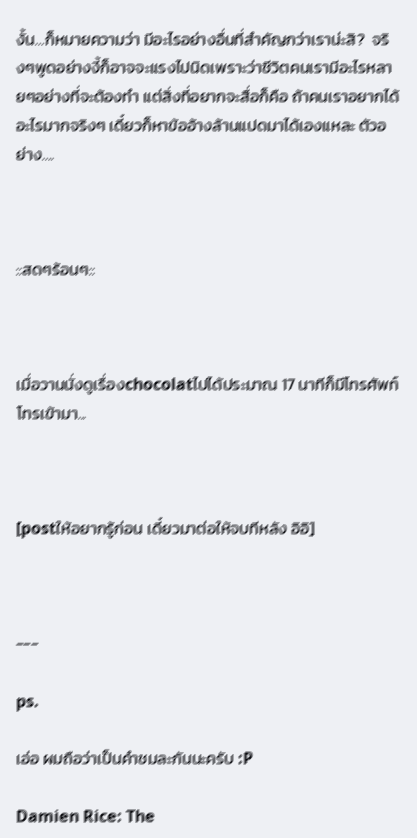งั้น…ก็หมายความว่า มีอะไรอย่างอื่นที่สำคัญกว่าเราน่ะสิ?  จริงๆพูดอย่างงี้ก็อาจจะแรงไปนิดเพราะว่าชีวิตคนเรามีอะไรหลายๆอย่างที่จะต้องทำ แต่สิ่งที่อยากจะสื่อก็คือ ถ้าคนเราอยากได้อะไรมากจริงๆ เดี๋ยวก็หาข้ออ้างล้านแปดมาได้เองแหละ ตัวอย่าง….



::สดๆร้อนๆ::



เมื่อวานนั่งดูเรื่องchocolatไปได้ประมาณ 17 นาทีก็มีโทรศัพท์โทรเข้ามา...



[postให้อยากรู้ก่อน เดี๋ยวมาต่อให้จบทีหลัง อิอิ]



---

ps.

เอ่อ ผมถือว่าเป็นคำชมละกันนะครับ :P

Damien Rice: The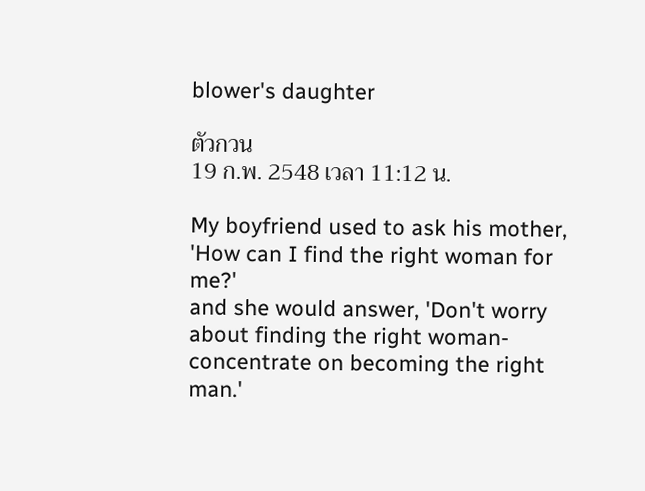blower's daughter

ตัวกวน
19 ก.พ. 2548 เวลา 11:12 น.

My boyfriend used to ask his mother,
'How can I find the right woman for me?'
and she would answer, 'Don't worry about finding the right woman- concentrate on becoming the right man.'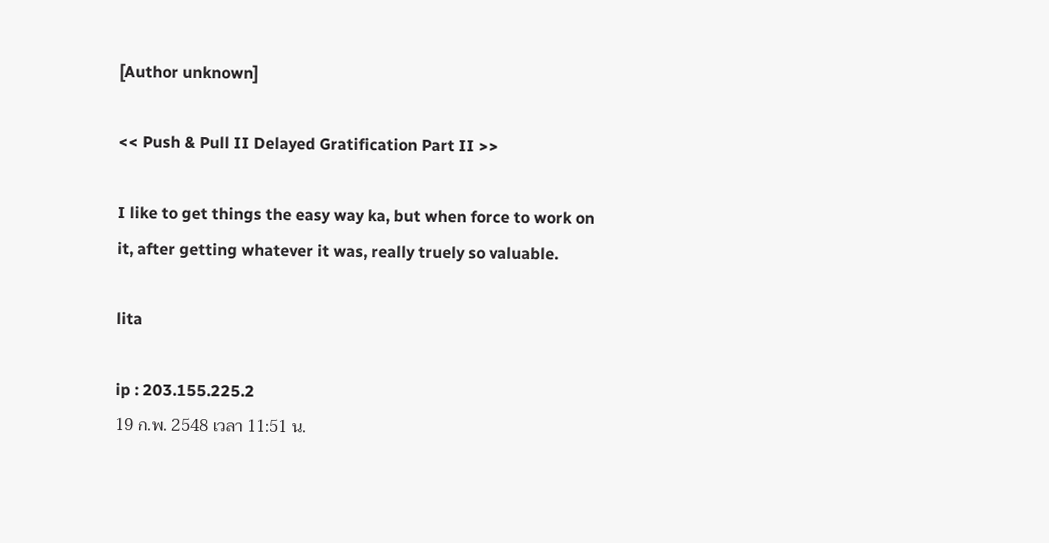[Author unknown]

<< Push & Pull II Delayed Gratification Part II >>

I like to get things the easy way ka, but when force to work on it, after getting whatever it was, really truely so valuable.

lita

ip : 203.155.225.2
19 ก.พ. 2548 เวลา 11:51 น.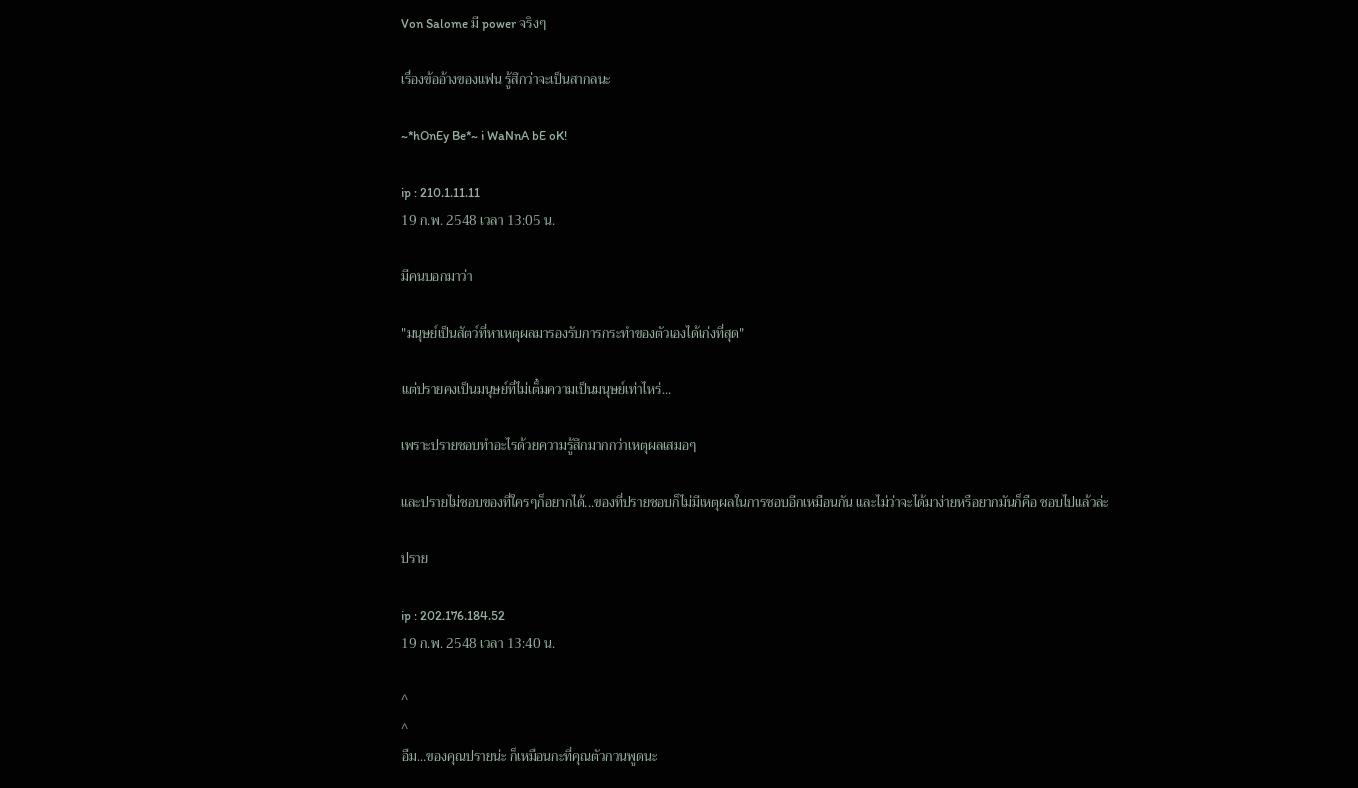Von Salome มี power จริงๆ

เรื่องข้ออ้างของแฟน รู้สึกว่าจะเป็นสากลนะ

~*hOnEy Be*~ i WaNnA bE oK!

ip : 210.1.11.11
19 ก.พ. 2548 เวลา 13:05 น.

มีคนบอกมาว่า

"มนุษย์เป็นสัตว์ที่หาเหตุผลมารองรับการกระทำของตัวเองได้เก่งที่สุด"

แต่ปรายคงเป็นมนุษย์ที่ไม่เต็๋มความเป็นมนุษย์เท่าไหร่...

เพราะปรายชอบทำอะไรด้วยความรู้สึกมากกว่าเหตุผลเสมอๆ

และปรายไม่ชอบของที่ใครๆก็อยากได้...ของที่ปรายชอบก็ไม่มีเหตุผลในการชอบอีกเหมือนกัน และไม่ว่าจะได้มาง่ายหรือยากมันก็คือ ชอบไปแล้วล่ะ

ปราย

ip : 202.176.184.52
19 ก.พ. 2548 เวลา 13:40 น.

^
^
อืม...ของคุณปรายน่ะ ก็เหมือนกะที่คุณตัวกวนพูดนะ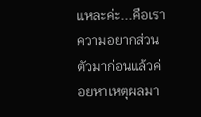แหละค่ะ...คือเราความอยากส่วนตัวมาก่อนแล้วค่อยหาเหตุผลมา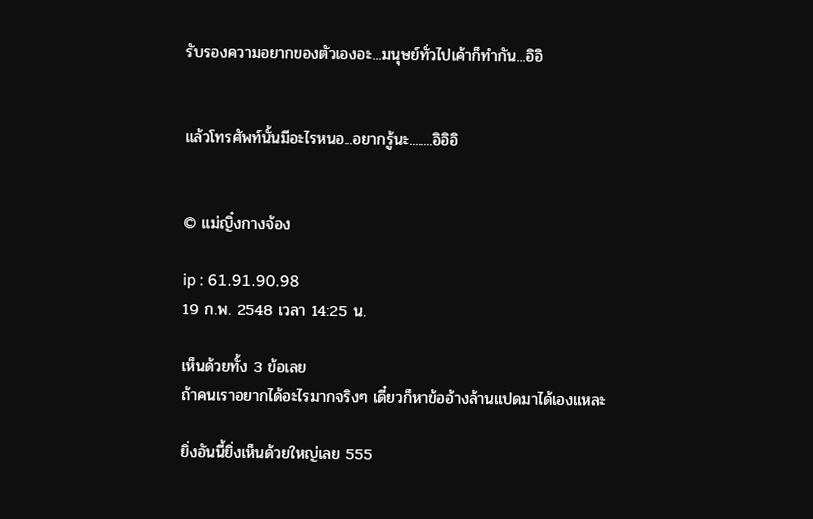รับรองความอยากของตัวเองอะ...มนุษย์ทั่วไปเค้าก็ทำกัน...อิอิ


แล้วโทรศัพท์นั้นมีอะไรหนอ...อยากรู้นะ........อิอิอิ


© แม่ญิ๋งกางจ้อง

ip : 61.91.90.98
19 ก.พ. 2548 เวลา 14:25 น.

เห็นด้วยทั้ง 3 ข้อเลย
ถ้าคนเราอยากได้อะไรมากจริงๆ เดี๋ยวก็หาข้ออ้างล้านแปดมาได้เองแหละ

ยิ่งอันนี้ยิ่งเห็นด้วยใหญ่เลย 555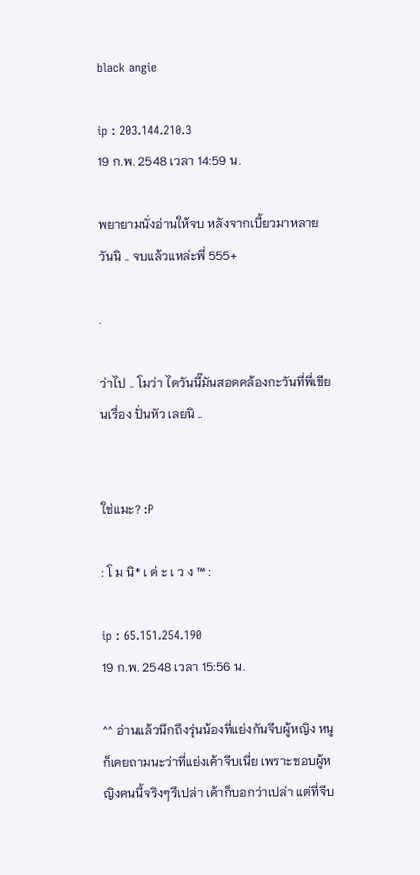black angie

ip : 203.144.210.3
19 ก.พ. 2548 เวลา 14:59 น.

พยายามนั่งอ่านให้จบ หลังจากเบี้ยวมาหลายวันนิ .. จบแล้วแหล่ะพี่ 555+

.

ว่าไป .. โมว่า ไดวันนี๊มันสอดคล้องกะวันที่พี่เขียนเรื่อง ปั่นหัว เลยนิ ..


ใช่แมะ? :P

: โ ม นิ* เ ด่ ะ เ ว ง ™ :

ip : 65.151.254.190
19 ก.พ. 2548 เวลา 15:56 น.

^^ อ่านแล้วนึกถึงรุ่นน้องที่แย่งกันจีบผู้หญิง หนูก็เคยถามนะว่าที่แย่งเค้าจีบเนี่ย เพราะชอบผู้หญิงคนนี้จริงๆรึเปล่า เค้าก็บอกว่าเปล่า แต่ที่จีบ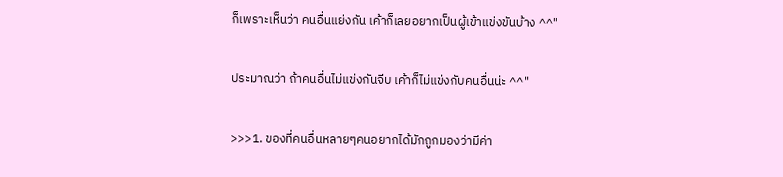ก็เพราะเห็นว่า คนอื่นแย่งกัน เค้าก็เลยอยากเป็นผู้เข้าแข่งขันบ้าง ^^"

ประมาณว่า ถ้าคนอื่นไม่แข่งกันจีบ เค้าก็ไม่แข่งกับคนอื่นน่ะ ^^"

>>>1. ของที่คนอื่นหลายๆคนอยากได้มักถูกมองว่ามีค่า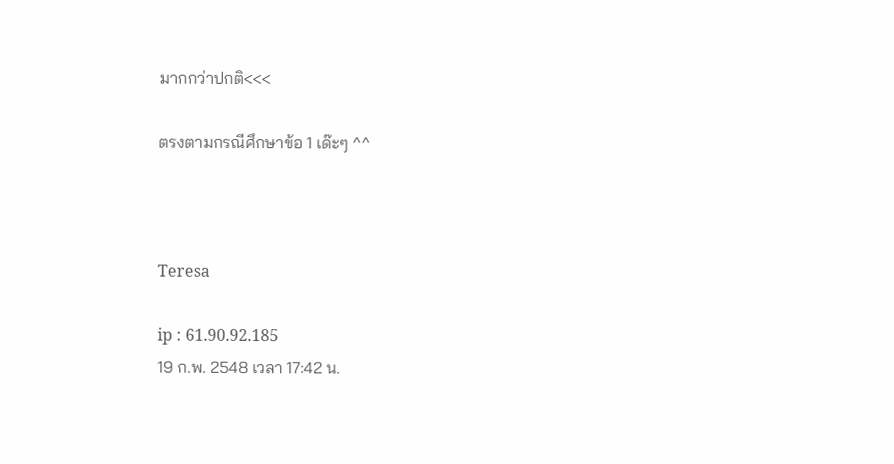มากกว่าปกติ<<<

ตรงตามกรณีศึกษาข้อ 1 เด๊ะๆ ^^



Teresa

ip : 61.90.92.185
19 ก.พ. 2548 เวลา 17:42 น.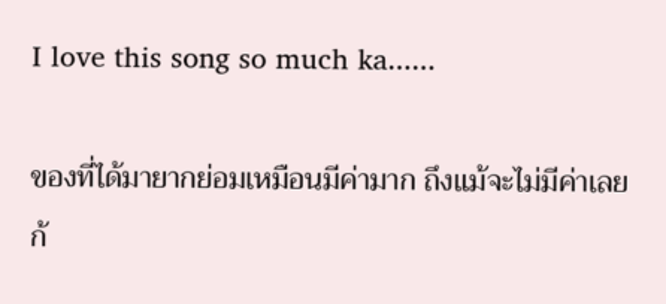I love this song so much ka......

ของที่ได้มายากย่อมเหมือนมีค่ามาก ถึงแม้จะไม่มีค่าเลยก้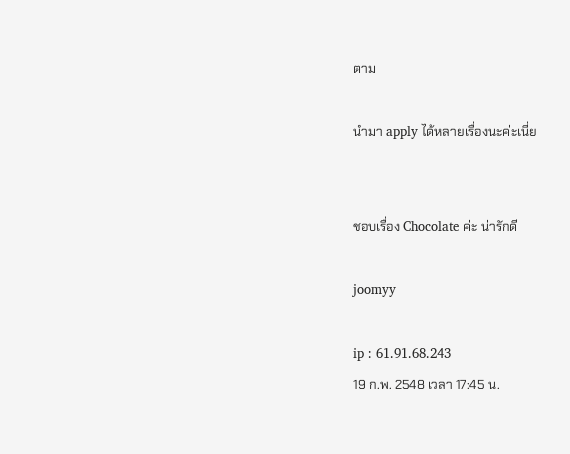ตาม

นำมา apply ได้หลายเรื่องนะค่ะเนี่ย


ชอบเรื่อง Chocolate ค่ะ น่ารักดี

joomyy

ip : 61.91.68.243
19 ก.พ. 2548 เวลา 17:45 น.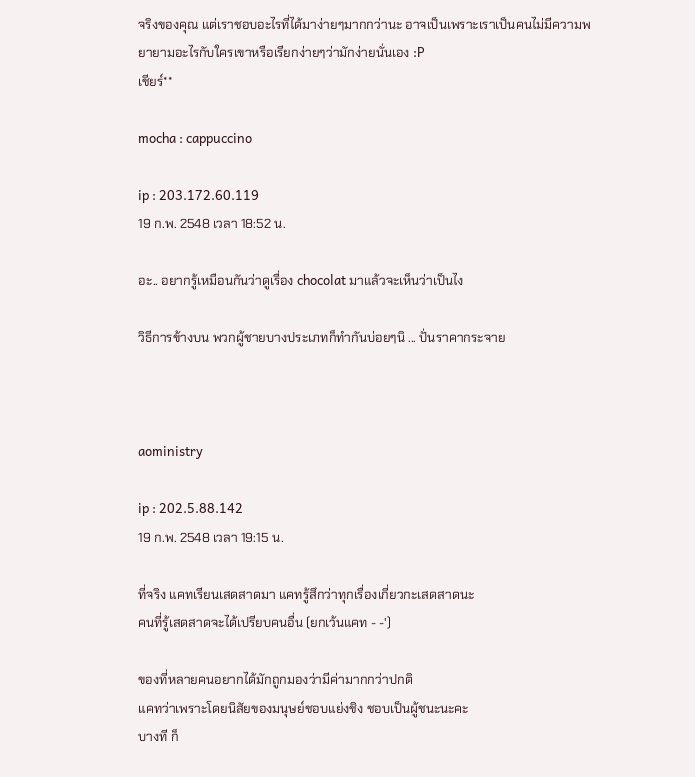จริงของคุณ แต่เราชอบอะไรที่ได้มาง่ายๆมากกว่านะ อาจเป็นเพราะเราเป็นคนไม่มีความพยายามอะไรกับใครเขาหรือเรียกง่ายๆว่ามักง่ายนั่นเอง :P
เชียร์**

mocha : cappuccino

ip : 203.172.60.119
19 ก.พ. 2548 เวลา 18:52 น.

อะ.. อยากรู้เหมือนกันว่าดูเรื่อง chocolat มาแล้วจะเห็นว่าเป็นไง

วิธีการข้างบน พวกผู้ชายบางประเภทก็ทำกันบ่อยๆนิ ... ปั่นราคากระจาย



aoministry

ip : 202.5.88.142
19 ก.พ. 2548 เวลา 19:15 น.

ที่จริง แคทเรียนเสดสาดมา แคทรู้สึกว่าทุกเรื่องเกี่ยวกะเสดสาดนะ
คนที่รู้เสดสาดจะได้เปรียบคนอื่น (ยกเว้นแคท - -')

ของที่หลายคนอยากได้มักถูกมองว่ามีค่ามากกว่าปกติ
แคทว่าเพราะโดยนิสัยของมนุษย์ชอบแย่งชิง ชอบเป็นผู้ชนะนะคะ
บางที ก็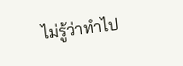ไม่รู้ว่าทำไป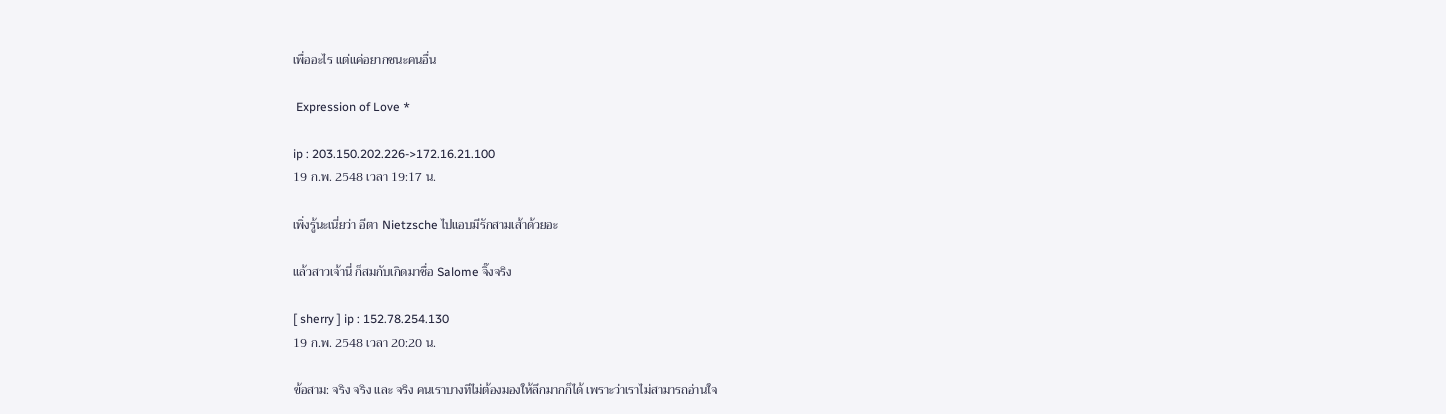เพื่ออะไร แต่แค่อยากชนะคนอื่น

 Expression of Love *

ip : 203.150.202.226->172.16.21.100
19 ก.พ. 2548 เวลา 19:17 น.

เพิ่งรู้นะเนี่ยว่า อีตา Nietzsche ไปแอบมีรักสามเส้าด้วยอะ

แล้วสาวเจ้านี่ ก็สมกับเกิดมาชื่อ Salome จิ๊งจริง

[ sherry ] ip : 152.78.254.130
19 ก.พ. 2548 เวลา 20:20 น.

ข้อสาม: จริง จริง และ จริง คนเราบางทีไม่ต้องมองให้ลึกมากก็ได้ เพราะว่าเราไม่สามารถอ่านใจ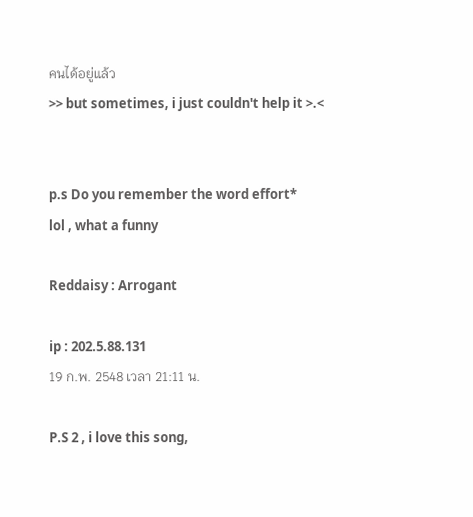คนได้อยู่แล้ว
>> but sometimes, i just couldn't help it >.<


p.s Do you remember the word effort*
lol , what a funny

Reddaisy : Arrogant

ip : 202.5.88.131
19 ก.พ. 2548 เวลา 21:11 น.

P.S 2 , i love this song,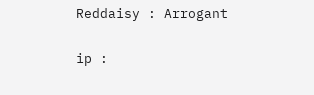Reddaisy : Arrogant

ip :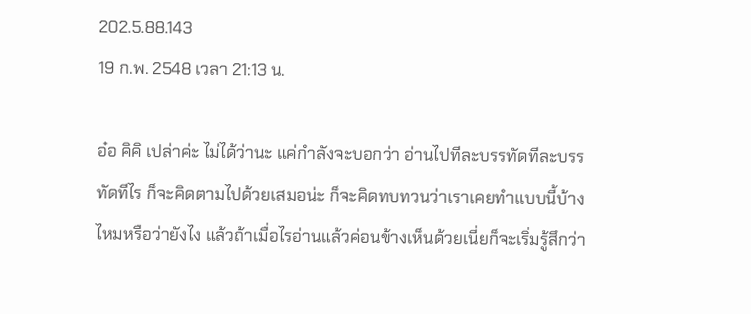202.5.88.143
19 ก.พ. 2548 เวลา 21:13 น.

อ๋อ คิคิ เปล่าค่ะ ไม่ได้ว่านะ แค่กำลังจะบอกว่า อ่านไปทีละบรรทัดทีละบรรทัดทีไร ก็จะคิดตามไปด้วยเสมอน่ะ ก็จะคิดทบทวนว่าเราเคยทำแบบนี้บ้างไหมหรือว่ายังไง แล้วถ้าเมื่อไรอ่านแล้วค่อนข้างเห็นด้วยเนี่ยก็จะเริ่มรู้สึกว่า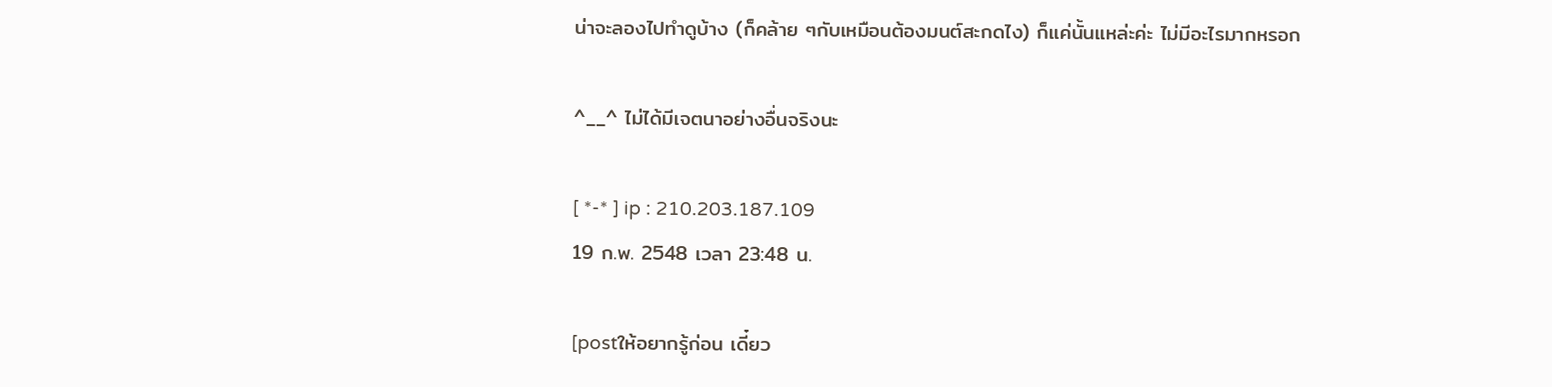น่าจะลองไปทำดูบ้าง (ก็คล้าย ๆกับเหมือนต้องมนต์สะกดไง) ก็แค่นั้นแหล่ะค่ะ ไม่มีอะไรมากหรอก

^__^ ไม่ได้มีเจตนาอย่างอื่นจริงนะ

[ *-* ] ip : 210.203.187.109
19 ก.พ. 2548 เวลา 23:48 น.

[postให้อยากรู้ก่อน เดี๋ยว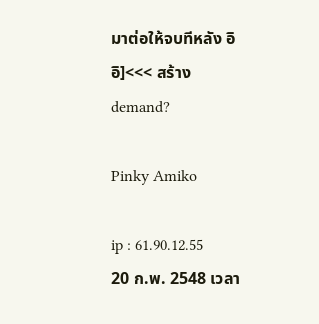มาต่อให้จบทีหลัง อิอิ]<<< สร้าง demand?

Pinky Amiko

ip : 61.90.12.55
20 ก.พ. 2548 เวลา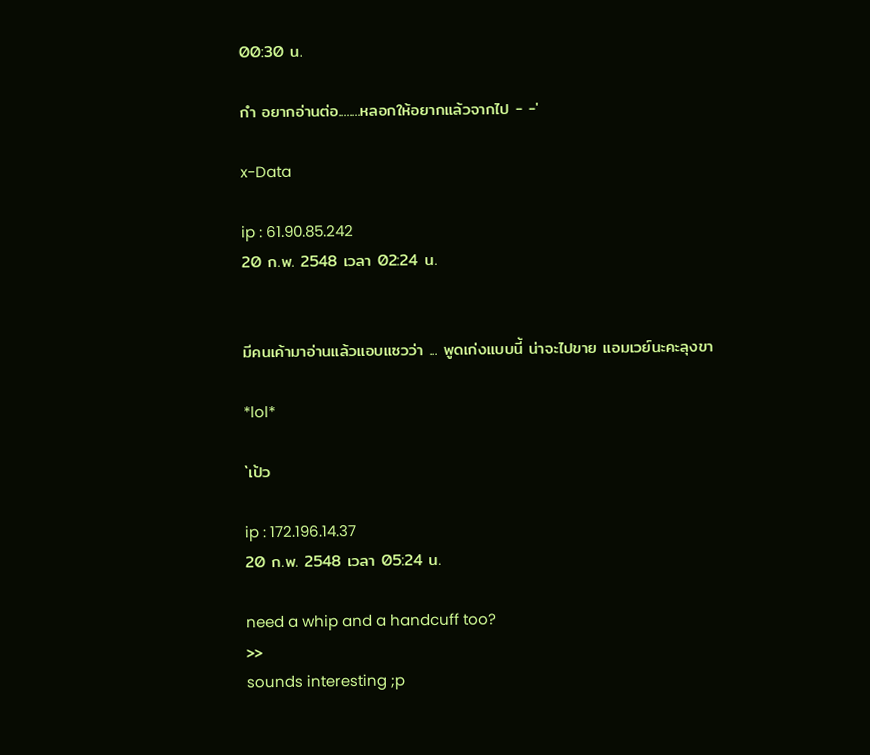00:30 น.

กำ อยากอ่านต่อ........หลอกให้อยากแล้วจากไป - -'

x-Data

ip : 61.90.85.242
20 ก.พ. 2548 เวลา 02:24 น.


มีคนเค้ามาอ่านแล้วแอบแซวว่า ... พูดเก่งแบบนี้ น่าจะไปขาย แอมเวย์นะคะลุงขา

*lol*

`เป้ว

ip : 172.196.14.37
20 ก.พ. 2548 เวลา 05:24 น.

need a whip and a handcuff too?
>>
sounds interesting ;p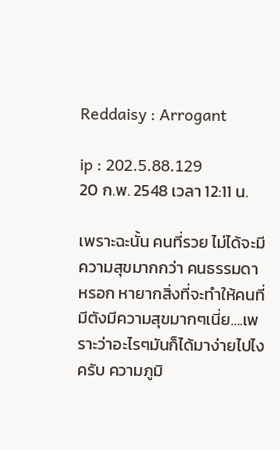Reddaisy : Arrogant

ip : 202.5.88.129
20 ก.พ. 2548 เวลา 12:11 น.

เพราะฉะนั้น คนที่รวย ไม่ได้จะมีความสุขมากกว่า คนธรรมดาหรอก หายากสิ่งที่จะทำให้คนที่มีตังมีความสุขมากๆเนี่ย….เพราะว่าอะไรๆมันก็ได้มาง่ายไปไงครับ ความภูมิ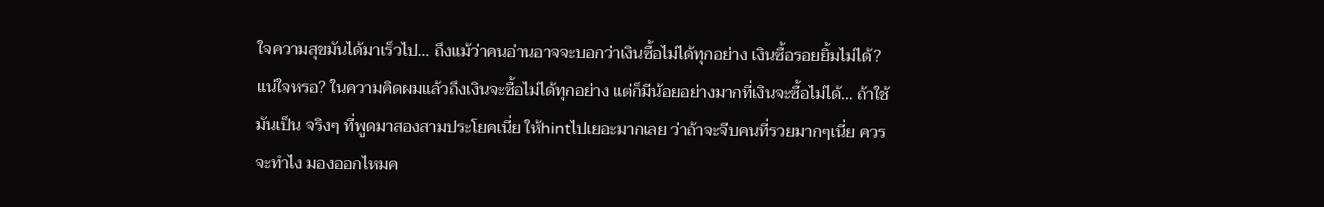ใจความสุขมันได้มาเร็วไป… ถึงแม้ว่าคนอ่านอาจจะบอกว่าเงินซื้อไม่ได้ทุกอย่าง เงินซื้อรอยยิ้มไม่ได้? แน่ใจหรอ? ในความคิดผมแล้วถึงเงินจะซื้อไม่ได้ทุกอย่าง แต่ก็มีน้อยอย่างมากที่เงินจะซื้อไม่ได้… ถ้าใช้มันเป็น จริงๆ ที่พูดมาสองสามประโยคเนี่ย ให้hintไปเยอะมากเลย ว่าถ้าจะจีบคนที่รวยมากๆเนี่ย ควรจะทำไง มองออกไหมค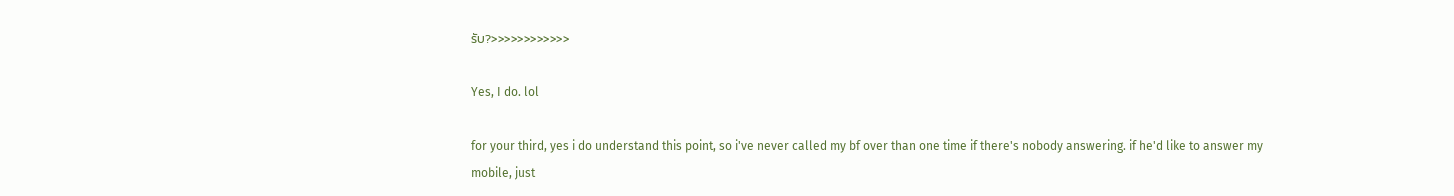รับ?>>>>>>>>>>>>

Yes, I do. lol

for your third, yes i do understand this point, so i've never called my bf over than one time if there's nobody answering. if he'd like to answer my mobile, just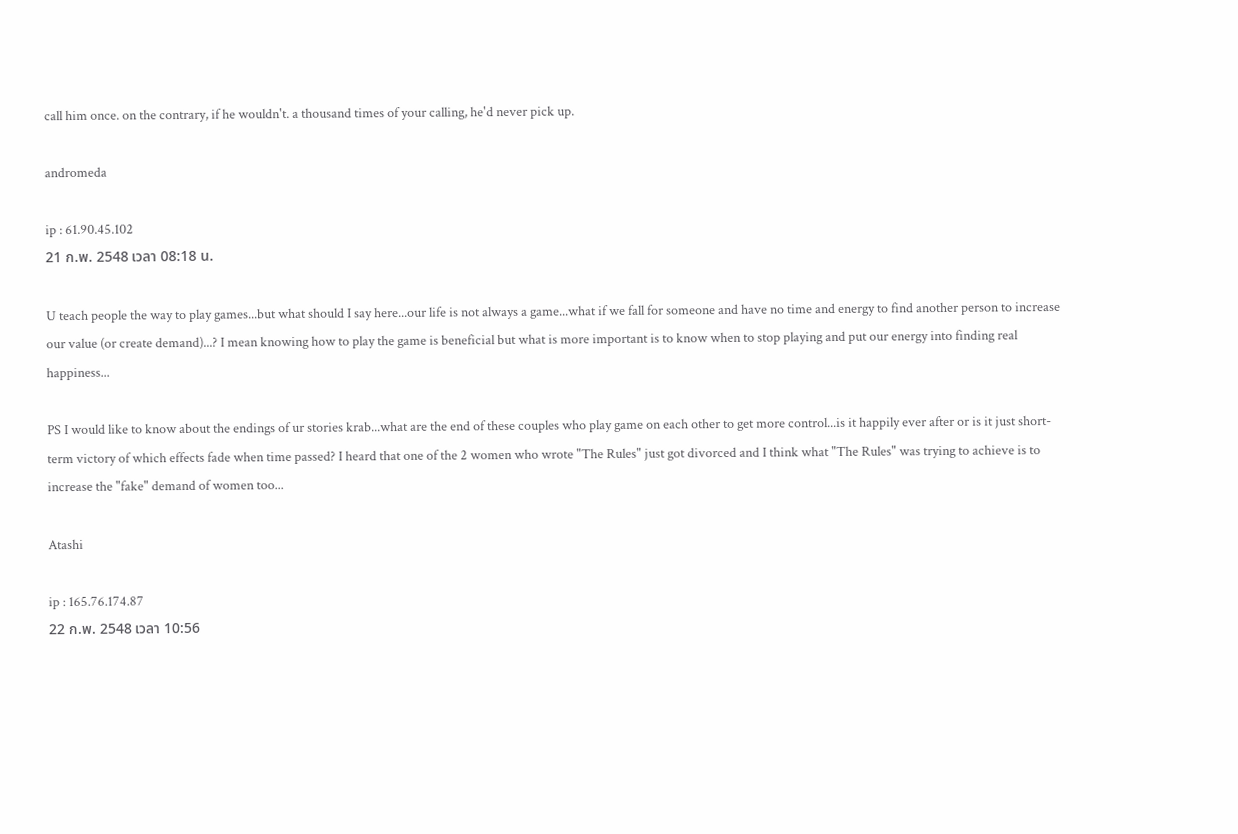call him once. on the contrary, if he wouldn't. a thousand times of your calling, he'd never pick up.

andromeda

ip : 61.90.45.102
21 ก.พ. 2548 เวลา 08:18 น.

U teach people the way to play games...but what should I say here...our life is not always a game...what if we fall for someone and have no time and energy to find another person to increase our value (or create demand)...? I mean knowing how to play the game is beneficial but what is more important is to know when to stop playing and put our energy into finding real happiness...

PS I would like to know about the endings of ur stories krab...what are the end of these couples who play game on each other to get more control...is it happily ever after or is it just short-term victory of which effects fade when time passed? I heard that one of the 2 women who wrote "The Rules" just got divorced and I think what "The Rules" was trying to achieve is to increase the "fake" demand of women too...

Atashi

ip : 165.76.174.87
22 ก.พ. 2548 เวลา 10:56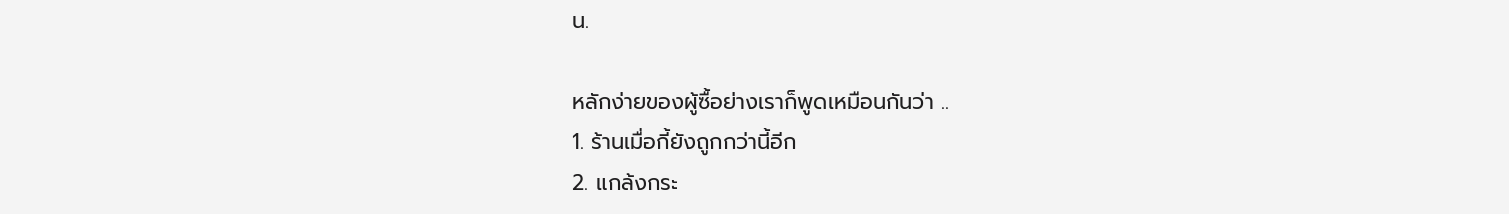น.

หลักง่ายของผู้ซื้อย่างเราก็พูดเหมือนกันว่า ..
1. ร้านเมื่อกี้ยังถูกกว่านี้อีก
2. แกล้งกระ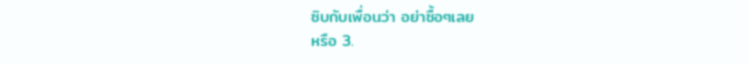ซิบกับเพื่อนว่า อย่าซื้อๆเลย
หรือ 3.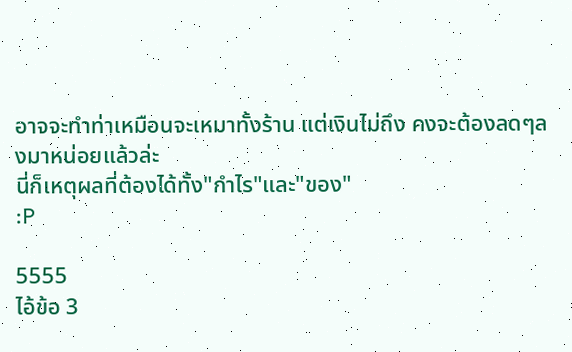อาจจะทำท่าเหมือนจะเหมาทั้งร้าน แต่เงินไม่ถึง คงจะต้องลดๆลงมาหน่อยแล้วล่ะ
นี่ก็เหตุผลที่ต้องได้ทั้ง"กำไร"และ"ของ"
:P

5555
ไอ้ข้อ 3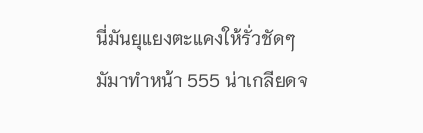นี่มันยุแยงตะแคงให้รั่วชัดๆ
มัมาทำหน้า 555 น่าเกลียดจ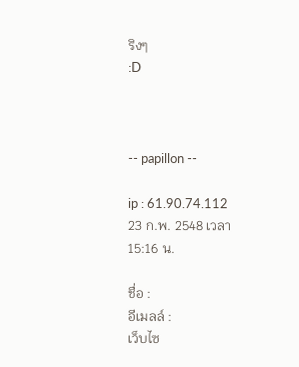ริงๆ
:D



-- papillon --

ip : 61.90.74.112
23 ก.พ. 2548 เวลา 15:16 น.

ชื่อ :
อีเมลล์ :
เว็บไซ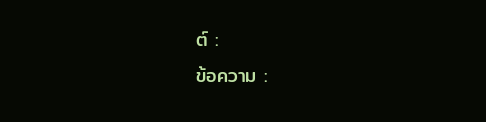ต์ :
ข้อความ :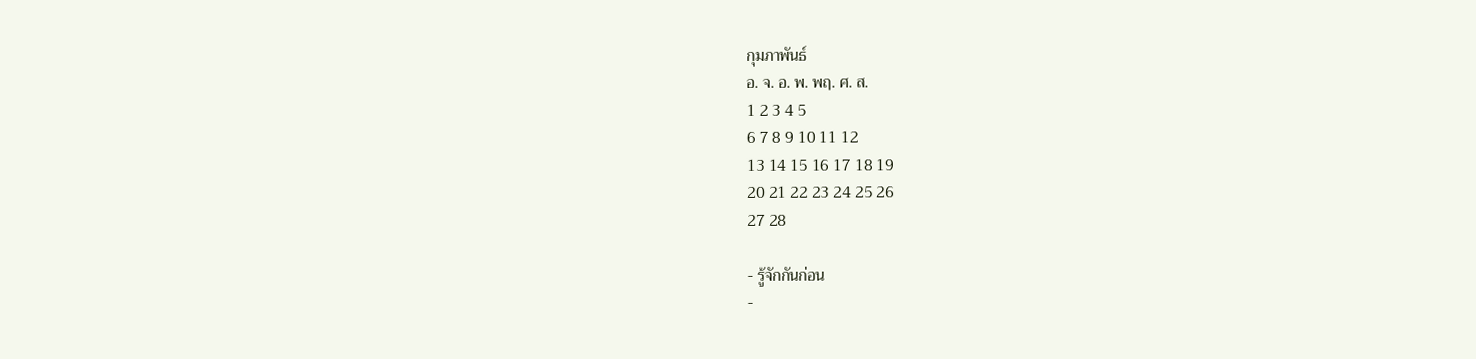กุมภาพันธ์
อ. จ. อ. พ. พฤ. ศ. ส.
1 2 3 4 5
6 7 8 9 10 11 12
13 14 15 16 17 18 19
20 21 22 23 24 25 26
27 28

- รู้จักกันก่อน
-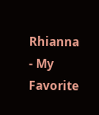Rhianna
- My Favorite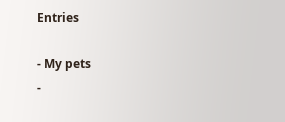Entries

- My pets
-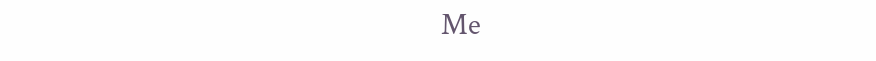Me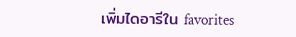เพิ่มไดอารีใน favorites